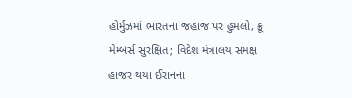હોર્મુઝમાં ભારતના જહાજ પર હુમલો, ક્રૂ મેમ્બર્સ સુરક્ષિત; વિદેશ મંત્રાલય સમક્ષ હાજર થયા ઈરાનના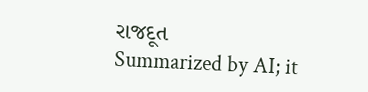રાજદૂત
Summarized by AI; it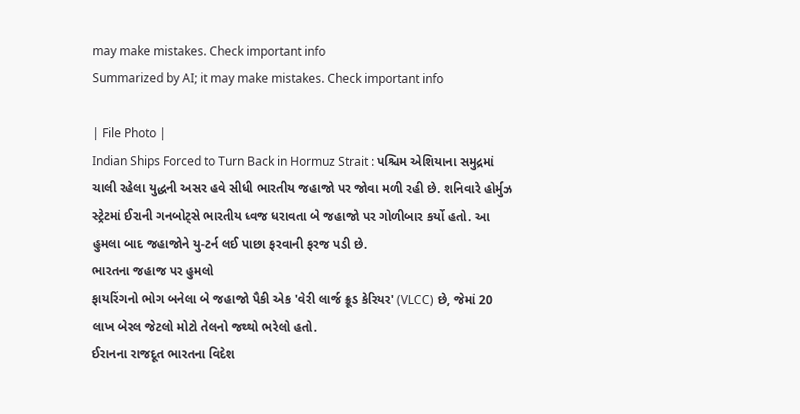may make mistakes. Check important info
Summarized by AI; it may make mistakes. Check important info

| File Photo |
Indian Ships Forced to Turn Back in Hormuz Strait : પશ્ચિમ એશિયાના સમુદ્રમાં ચાલી રહેલા યુદ્ધની અસર હવે સીધી ભારતીય જહાજો પર જોવા મળી રહી છે. શનિવારે હોર્મુઝ સ્ટ્રેટમાં ઈરાની ગનબોટ્સે ભારતીય ધ્વજ ધરાવતા બે જહાજો પર ગોળીબાર કર્યો હતો. આ હુમલા બાદ જહાજોને યુ-ટર્ન લઈ પાછા ફરવાની ફરજ પડી છે.
ભારતના જહાજ પર હુમલો
ફાયરિંગનો ભોગ બનેલા બે જહાજો પૈકી એક 'વેરી લાર્જ ક્રૂડ કેરિયર' (VLCC) છે, જેમાં 20 લાખ બેરલ જેટલો મોટો તેલનો જથ્થો ભરેલો હતો.
ઈરાનના રાજદૂત ભારતના વિદેશ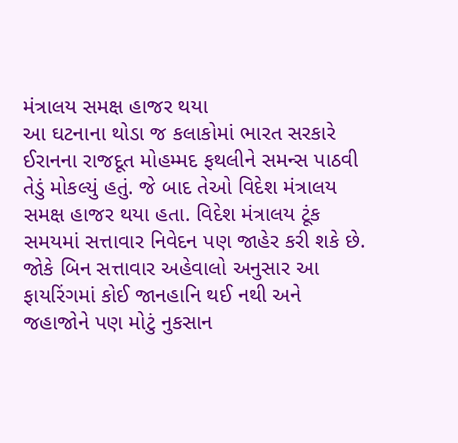મંત્રાલય સમક્ષ હાજર થયા
આ ઘટનાના થોડા જ કલાકોમાં ભારત સરકારે ઈરાનના રાજદૂત મોહમ્મદ ફથલીને સમન્સ પાઠવી તેડું મોકલ્યું હતું. જે બાદ તેઓ વિદેશ મંત્રાલય સમક્ષ હાજર થયા હતા. વિદેશ મંત્રાલય ટૂંક સમયમાં સત્તાવાર નિવેદન પણ જાહેર કરી શકે છે.
જોકે બિન સત્તાવાર અહેવાલો અનુસાર આ ફાયરિંગમાં કોઈ જાનહાનિ થઈ નથી અને જહાજોને પણ મોટું નુકસાન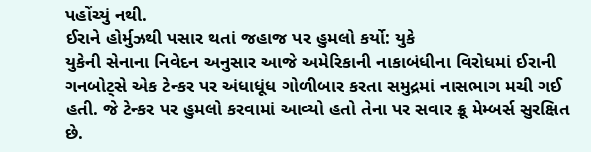પહોંચ્યું નથી.
ઈરાને હોર્મુઝથી પસાર થતાં જહાજ પર હુમલો કર્યો: યુકે
યુકેની સેનાના નિવેદન અનુસાર આજે અમેરિકાની નાકાબંધીના વિરોધમાં ઈરાની ગનબોટ્સે એક ટેન્કર પર અંધાધૂંધ ગોળીબાર કરતા સમુદ્રમાં નાસભાગ મચી ગઈ હતી. જે ટેન્કર પર હુમલો કરવામાં આવ્યો હતો તેના પર સવાર ક્રૂ મેમ્બર્સ સુરક્ષિત છે.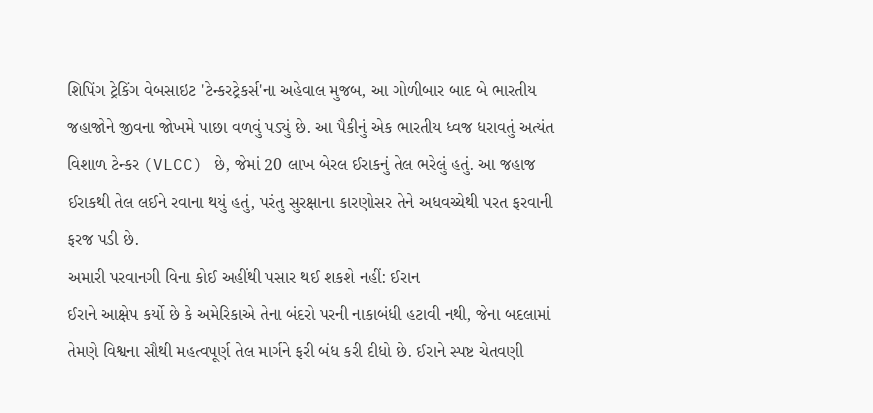શિપિંગ ટ્રેકિંગ વેબસાઇટ 'ટેન્કરટ્રેકર્સ'ના અહેવાલ મુજબ, આ ગોળીબાર બાદ બે ભારતીય જહાજોને જીવના જોખમે પાછા વળવું પડ્યું છે. આ પૈકીનું એક ભારતીય ધ્વજ ધરાવતું અત્યંત વિશાળ ટેન્કર (VLCC) છે, જેમાં 20 લાખ બેરલ ઈરાકનું તેલ ભરેલું હતું. આ જહાજ ઈરાકથી તેલ લઈને રવાના થયું હતું, પરંતુ સુરક્ષાના કારણોસર તેને અધવચ્ચેથી પરત ફરવાની ફરજ પડી છે.
અમારી પરવાનગી વિના કોઈ અહીંથી પસાર થઈ શકશે નહીં: ઈરાન
ઈરાને આક્ષેપ કર્યો છે કે અમેરિકાએ તેના બંદરો પરની નાકાબંધી હટાવી નથી, જેના બદલામાં તેમણે વિશ્વના સૌથી મહત્વપૂર્ણ તેલ માર્ગને ફરી બંધ કરી દીધો છે. ઈરાને સ્પષ્ટ ચેતવણી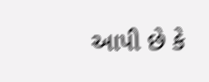આપી છે કે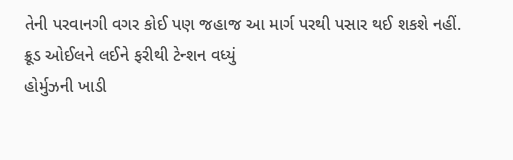તેની પરવાનગી વગર કોઈ પણ જહાજ આ માર્ગ પરથી પસાર થઈ શકશે નહીં.
ક્રૂડ ઓઈલને લઈને ફરીથી ટેન્શન વધ્યું
હોર્મુઝની ખાડી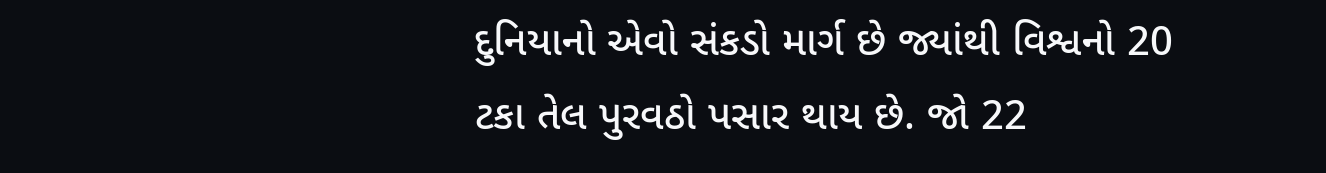દુનિયાનો એવો સંકડો માર્ગ છે જ્યાંથી વિશ્વનો 20 ટકા તેલ પુરવઠો પસાર થાય છે. જો 22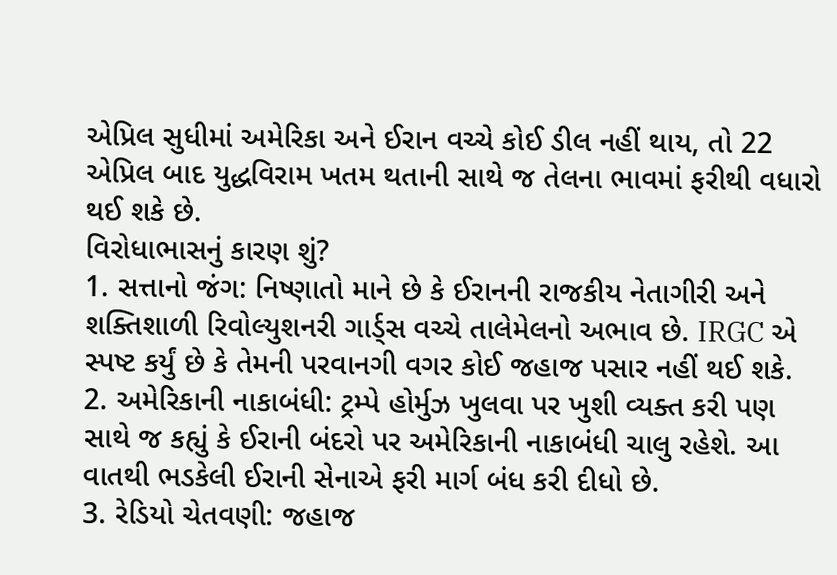એપ્રિલ સુધીમાં અમેરિકા અને ઈરાન વચ્ચે કોઈ ડીલ નહીં થાય, તો 22 એપ્રિલ બાદ યુદ્ધવિરામ ખતમ થતાની સાથે જ તેલના ભાવમાં ફરીથી વધારો થઈ શકે છે.
વિરોધાભાસનું કારણ શું?
1. સત્તાનો જંગ: નિષ્ણાતો માને છે કે ઈરાનની રાજકીય નેતાગીરી અને શક્તિશાળી રિવોલ્યુશનરી ગાર્ડ્સ વચ્ચે તાલેમેલનો અભાવ છે. IRGC એ સ્પષ્ટ કર્યું છે કે તેમની પરવાનગી વગર કોઈ જહાજ પસાર નહીં થઈ શકે.
2. અમેરિકાની નાકાબંધી: ટ્રમ્પે હોર્મુઝ ખુલવા પર ખુશી વ્યક્ત કરી પણ સાથે જ કહ્યું કે ઈરાની બંદરો પર અમેરિકાની નાકાબંધી ચાલુ રહેશે. આ વાતથી ભડકેલી ઈરાની સેનાએ ફરી માર્ગ બંધ કરી દીધો છે.
3. રેડિયો ચેતવણી: જહાજ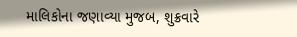માલિકોના જણાવ્યા મુજબ, શુક્રવારે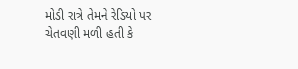મોડી રાત્રે તેમને રેડિયો પર ચેતવણી મળી હતી કે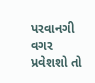પરવાનગી વગર પ્રવેશશો તો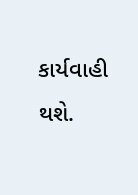કાર્યવાહી થશે.